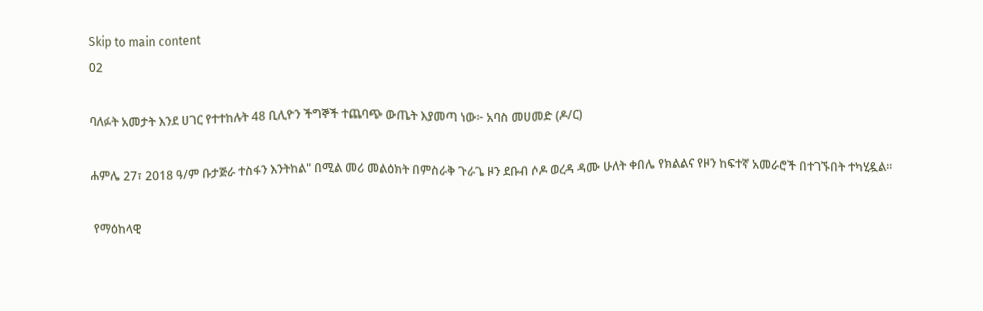Skip to main content
02

ባለፉት አመታት እንደ ሀገር የተተከሉት 48 ቢሊዮን ችግኞች ተጨባጭ ውጤት እያመጣ ነው፦ አባስ መሀመድ (ዶ/ር)

ሐምሌ 27፣ 2018 ዓ/ም ቡታጅራ ተስፋን እንትከል" በሚል መሪ መልዕክት በምስራቅ ጉራጌ ዞን ደቡብ ሶዶ ወረዳ ዳሙ ሁለት ቀበሌ የክልልና የዞን ከፍተኛ አመራሮች በተገኙበት ተካሂዷል።

 የማዕከላዊ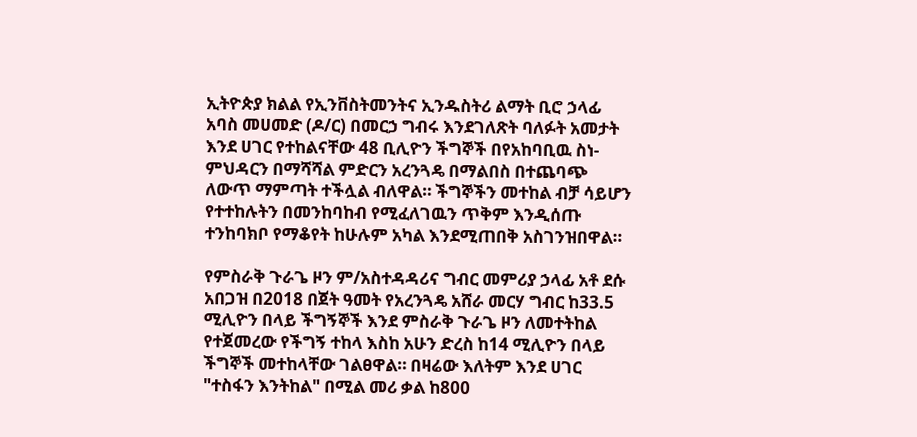ኢትዮጵያ ክልል የኢንቨስትመንትና ኢንዱስትሪ ልማት ቢሮ ኃላፊ አባስ መሀመድ (ዶ/ር) በመርኃ ግብሩ እንደገለጽት ባለፉት አመታት እንደ ሀገር የተከልናቸው 48 ቢሊዮን ችግኞች በየአከባቢዉ ስነ-ምህዳርን በማሻሻል ምድርን አረንጓዴ በማልበስ በተጨባጭ ለውጥ ማምጣት ተችሏል ብለዋል። ችግኞችን መተከል ብቻ ሳይሆን የተተከሉትን በመንከባከብ የሚፈለገዉን ጥቅም እንዲሰጡ ተንከባክቦ የማቆየት ከሁሉም አካል እንደሚጠበቅ አስገንዝበዋል።

የምስራቅ ጉራጌ ዞን ም/አስተዳዳሪና ግብር መምሪያ ኃላፊ አቶ ደሱ አበጋዝ በ2018 በጀት ዓመት የአረንጓዴ አሸራ መርሃ ግብር ከ33.5 ሚሊዮን በላይ ችግኝኞች እንደ ምስራቅ ጉራጌ ዞን ለመተትከል የተጀመረው የችግኝ ተከላ እስከ አሁን ድረስ ከ14 ሚሊዮን በላይ ችግኞች መተከላቸው ገልፀዋል። በዛሬው እለትም እንደ ሀገር "ተስፋን እንትከል" በሚል መሪ ቃል ከ800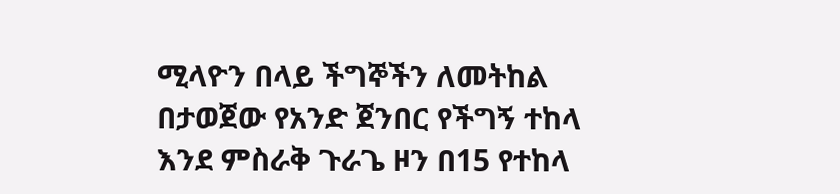ሚላዮን በላይ ችግኞችን ለመትከል በታወጀው የአንድ ጀንበር የችግኝ ተከላ እንደ ምስራቅ ጉራጌ ዞን በ15 የተከላ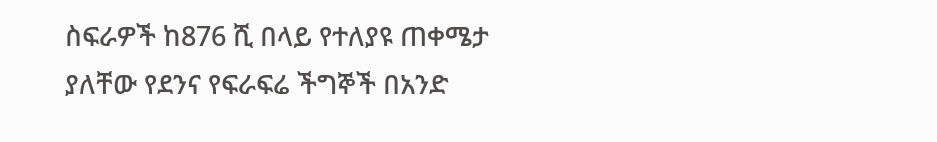ስፍራዎች ከ876 ሺ በላይ የተለያዩ ጠቀሜታ ያለቸው የደንና የፍራፍሬ ችግኞች በአንድ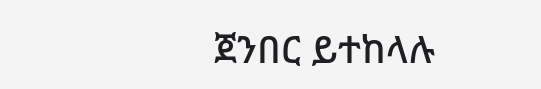ጀንበር ይተከላሉ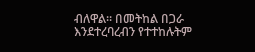ብለዋል። በመትከል በጋራ እንደተረባረብን የተተከሉትም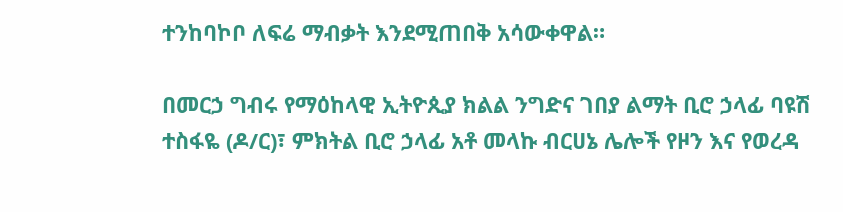ተንከባኮቦ ለፍሬ ማብቃት እንደሚጠበቅ አሳውቀዋል።

በመርኃ ግብሩ የማዕከላዊ ኢትዮጲያ ክልል ንግድና ገበያ ልማት ቢሮ ኃላፊ ባዩሽ ተስፋዬ (ዶ/ር)፣ ምክትል ቢሮ ኃላፊ አቶ መላኩ ብርሀኔ ሌሎች የዞን እና የወረዳ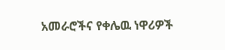አመራሮችና የቀሌዉ ነዋሪዎች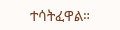ተሳትፈዋል።